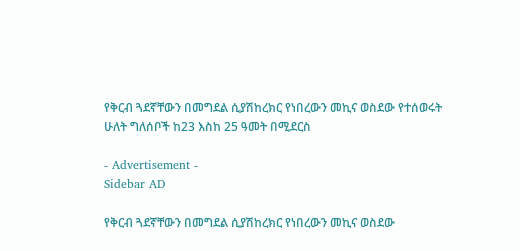የቅርብ ጓደኛቸውን በመግደል ሲያሽከረክር የነበረውን መኪና ወስደው የተሰወሩት ሁለት ግለሰቦች ከ23 እስከ 25 ዓመት በሚደርስ

- Advertisement -
Sidebar AD

የቅርብ ጓደኛቸውን በመግደል ሲያሽከረክር የነበረውን መኪና ወስደው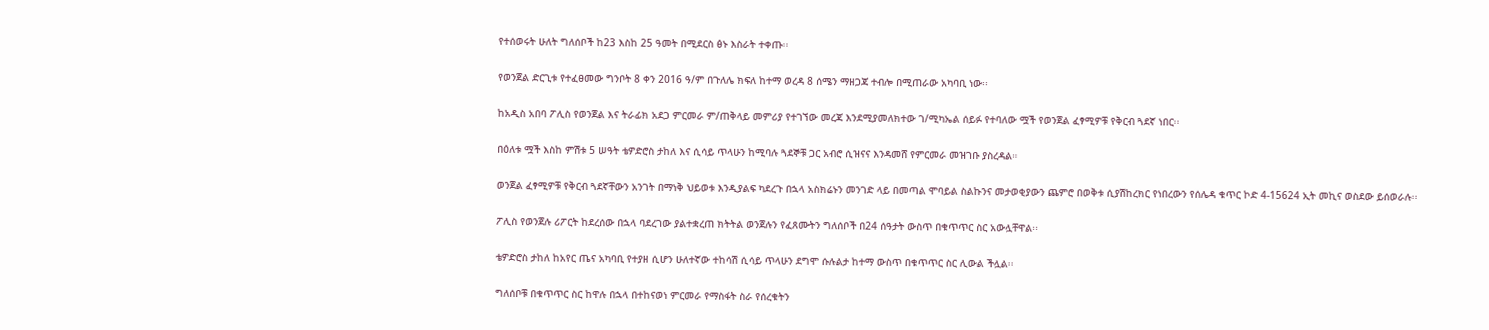የተሰወሩት ሁለት ግለሰቦች ከ23 እስከ 25 ዓመት በሚደርስ ፅኑ እስራት ተቀጡ፡፡

የወንጀል ድርጊቱ የተፈፀመው ግንቦት 8 ቀን 2016 ዓ/ም በጉለሌ ክፍለ ከተማ ወረዳ 8 ሰሜን ማዘጋጃ ተብሎ በሚጠራው አካባቢ ነው፡፡

ከአዲስ አበባ ፖሊስ የወንጀል እና ትራፊክ አደጋ ምርመራ ም/ጠቅላይ መምሪያ የተገኘው መረጃ እንደሚያመለክተው ገ/ሚካኤል ሰይፉ የተባለው ሟች የወንጀል ፈፃሚዎቹ የቅርብ ጓደኛ ነበር፡፡

በዕለቱ ሟች እስከ ምሽቱ 5 ሠዓት ቴዎድሮስ ታከለ እና ሲሳይ ጥላሁን ከሚባሉ ጓደኞቹ ጋር አብሮ ሲዝናና እንዳመሸ የምርመራ መዝገቡ ያስረዳል።

ወንጀል ፈፃሚዎቹ የቅርብ ጓደኛቸውን አንገት በማነቅ ህይወቱ እንዲያልፍ ካደረጉ በኋላ አስክሬኑን መንገድ ላይ በመጣል ሞባይል ስልኩንና መታወቂያውን ጨምሮ በወቅቱ ሲያሽከረክር የነበረውን የሰሌዳ ቁጥር ኮድ 4-15624 ኢት መኪና ወስደው ይሰወራሉ፡፡

ፖሊስ የወንጀሉ ሪፖርት ከደረሰው በኋላ ባደረገው ያልተቋረጠ ክትትል ወንጀሉን የፈጸሙትን ግለሰቦች በ24 ሰዓታት ውስጥ በቁጥጥር ስር አውሏቸዋል፡፡

ቴዎድሮስ ታከለ ከአየር ጤና አካባቢ የተያዘ ሲሆን ሁለተኛው ተከሳሽ ሲሳይ ጥላሁን ደግሞ ሱሉልታ ከተማ ውስጥ በቁጥጥር ስር ሊውል ችሏል፡፡

ግለሰቦቹ በቁጥጥር ስር ከዋሉ በኋላ በተከናወነ ምርመራ የማስፋት ስራ የሰረቁትን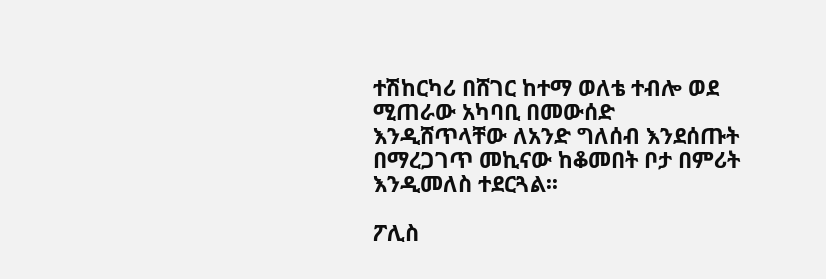ተሽከርካሪ በሸገር ከተማ ወለቴ ተብሎ ወደ ሚጠራው አካባቢ በመውሰድ እንዲሸጥላቸው ለአንድ ግለሰብ እንደሰጡት በማረጋገጥ መኪናው ከቆመበት ቦታ በምሪት እንዲመለስ ተደርጓል፡፡

ፖሊስ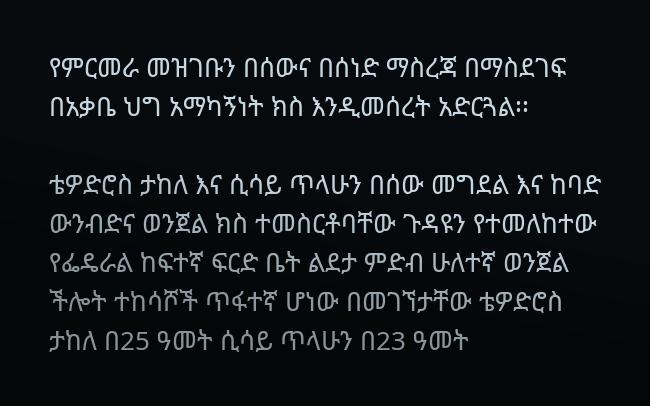የምርመራ መዝገቡን በሰውና በሰነድ ማስረጃ በማስደገፍ በአቃቤ ህግ አማካኝነት ክስ እንዲመሰረት አድርጓል፡፡

ቴዎድሮስ ታከለ እና ሲሳይ ጥላሁን በሰው መግደል እና ከባድ ውንብድና ወንጀል ክስ ተመስርቶባቸው ጉዳዩን የተመለከተው የፌዴራል ከፍተኛ ፍርድ ቤት ልደታ ምድብ ሁለተኛ ወንጀል ችሎት ተከሳሾች ጥፋተኛ ሆነው በመገኘታቸው ቴዎድሮስ ታከለ በ25 ዓመት ሲሳይ ጥላሁን በ23 ዓመት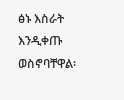ፅኑ እስራት እንዲቀጡ ወስኖባቸዋል፡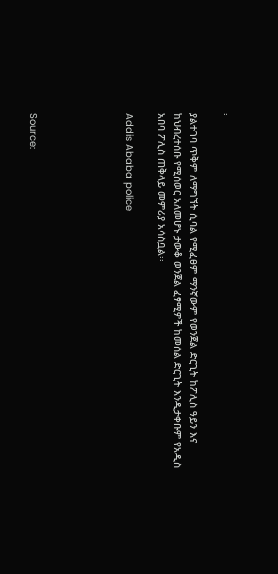፡

ያልተገባ ጥቅም ለማግኘት ሲባል የሚፈፀም ማንኛውም የወንጀል ድርጊት ከፖሊስ ዓይን እና ከህብረተሰቡ የሚሰወር አለመሆኑ ታውቆ ወንጀል ፈፃሚዎች ከመሰል ድርጊት እንዲታቀቡም የአዲስ አበባ ፖሊስ ጠቅላይ መምሪያ አሳስቧል፡፡

Addis Ababa police





Source: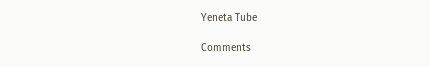Yeneta Tube

Comments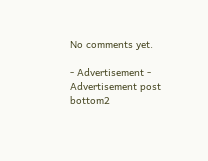No comments yet.

- Advertisement -
Advertisement post bottom2